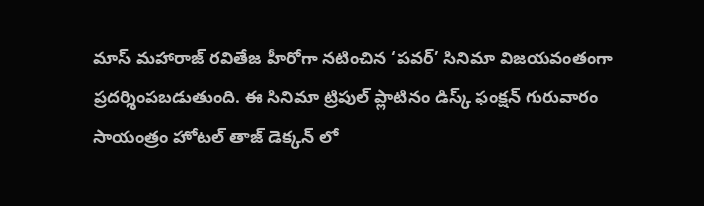మాస్ మహారాజ్ రవితేజ హీరోగా నటించిన ‘పవర్’ సినిమా విజయవంతంగా ప్రదర్శింపబడుతుంది. ఈ సినిమా ట్రిపుల్ ప్లాటినం డిస్క్ ఫంక్షన్ గురువారం సాయంత్రం హోటల్ తాజ్ డెక్కన్ లో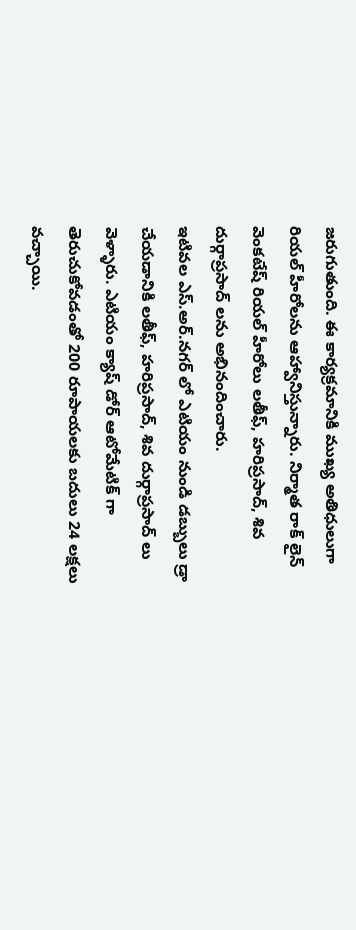జరుగుతుంది. ఈ కార్యక్రమానికి ముఖ్య అతిధులుగా రియల్ హీరోలను ఆహ్వానిస్తున్నారు. నిర్మాత రాక్ లైన్ వెంకటేష్ రియల్ హీరోలు లతీఫ్, హరిప్రసాద్, శివ దుర్గాప్రసాద్ లను అభినందించారు.
ఇటివల ఎస్.అర్.నగర్ లో ఎటియం నుండి డబ్బులు డ్రా చేయడానికి లతీఫ్, హరిప్రసాద్, శివ దుర్గాప్రసాద్ లు వెళ్ళారు. ఎటియం క్యాష్ డోర్ ఆటోమేటిక్ గా తెరుచుకోవడంతో 200 రూపాయలకు బదులు 24 లక్షలు వచ్చాయి.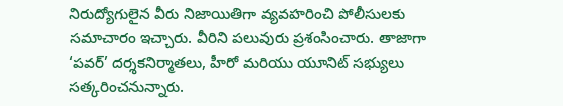నిరుద్యోగులైన వీరు నిజాయితిగా వ్యవహరించి పోలీసులకు సమాచారం ఇచ్చారు. వీరిని పలువురు ప్రశంసించారు. తాజాగా ‘పవర్’ దర్శకనిర్మాతలు, హీరో మరియు యూనిట్ సభ్యులు సత్కరించనున్నారు.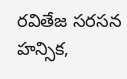రవితేజ సరసన హన్సిక,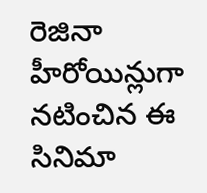రెజినా హీరోయిన్లుగా నటించిన ఈ సినిమా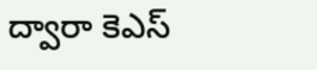ద్వారా కెఎస్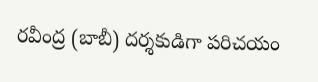రవీంద్ర (బాబీ) దర్శకుడిగా పరిచయం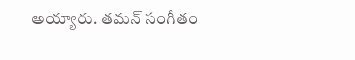అయ్యారు. తమన్ సంగీతం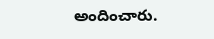అందించారు.